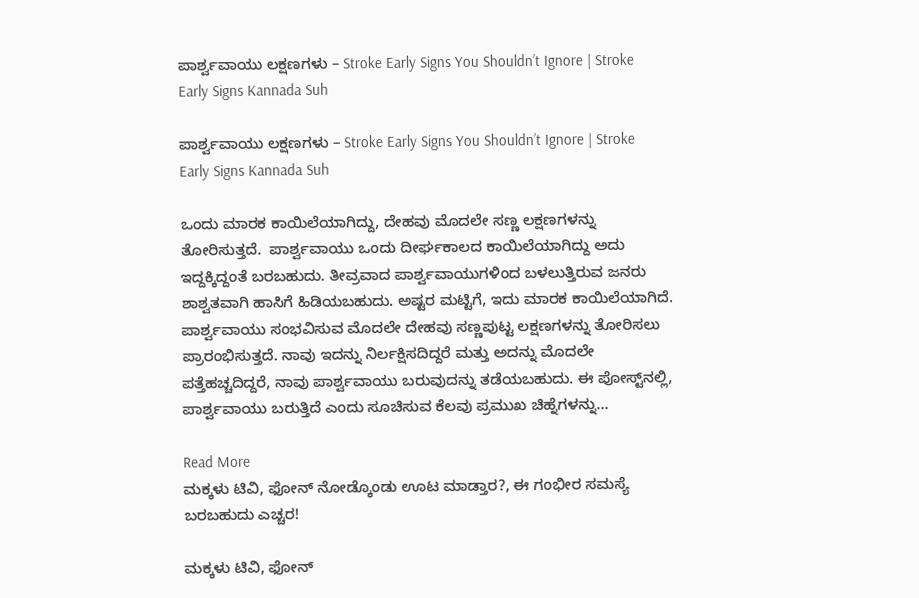ಪಾರ್ಶ್ವವಾಯು ಲಕ್ಷಣಗಳು – Stroke Early Signs You Shouldn’t Ignore | Stroke Early Signs Kannada Suh

ಪಾರ್ಶ್ವವಾಯು ಲಕ್ಷಣಗಳು – Stroke Early Signs You Shouldn’t Ignore | Stroke Early Signs Kannada Suh

ಒಂದು ಮಾರಕ ಕಾಯಿಲೆಯಾಗಿದ್ದು, ದೇಹವು ಮೊದಲೇ ಸಣ್ಣ ಲಕ್ಷಣಗಳನ್ನು ತೋರಿಸುತ್ತದೆ.  ಪಾರ್ಶ್ವವಾಯು ಒಂದು ದೀರ್ಘಕಾಲದ ಕಾಯಿಲೆಯಾಗಿದ್ದು ಅದು ಇದ್ದಕ್ಕಿದ್ದಂತೆ ಬರಬಹುದು. ತೀವ್ರವಾದ ಪಾರ್ಶ್ವವಾಯುಗಳಿಂದ ಬಳಲುತ್ತಿರುವ ಜನರು ಶಾಶ್ವತವಾಗಿ ಹಾಸಿಗೆ ಹಿಡಿಯಬಹುದು. ಅಷ್ಟರ ಮಟ್ಟಿಗೆ, ಇದು ಮಾರಕ ಕಾಯಿಲೆಯಾಗಿದೆ. ಪಾರ್ಶ್ವವಾಯು ಸಂಭವಿಸುವ ಮೊದಲೇ ದೇಹವು ಸಣ್ಣಪುಟ್ಟ ಲಕ್ಷಣಗಳನ್ನು ತೋರಿಸಲು ಪ್ರಾರಂಭಿಸುತ್ತದೆ. ನಾವು ಇದನ್ನು ನಿರ್ಲಕ್ಷಿಸದಿದ್ದರೆ ಮತ್ತು ಅದನ್ನು ಮೊದಲೇ ಪತ್ತೆಹಚ್ಚದಿದ್ದರೆ, ನಾವು ಪಾರ್ಶ್ವವಾಯು ಬರುವುದನ್ನು ತಡೆಯಬಹುದು. ಈ ಪೋಸ್ಟ್‌ನಲ್ಲಿ, ಪಾರ್ಶ್ವವಾಯು ಬರುತ್ತಿದೆ ಎಂದು ಸೂಚಿಸುವ ಕೆಲವು ಪ್ರಮುಖ ಚಿಹ್ನೆಗಳನ್ನು…

Read More
ಮಕ್ಕಳು ಟಿವಿ, ಫೋನ್ ನೋಡ್ಕೊಂಡು ಊಟ ಮಾಡ್ತಾರ?, ಈ ಗಂಭೀರ ಸಮಸ್ಯೆ ಬರಬಹುದು ಎಚ್ಚರ!

ಮಕ್ಕಳು ಟಿವಿ, ಫೋನ್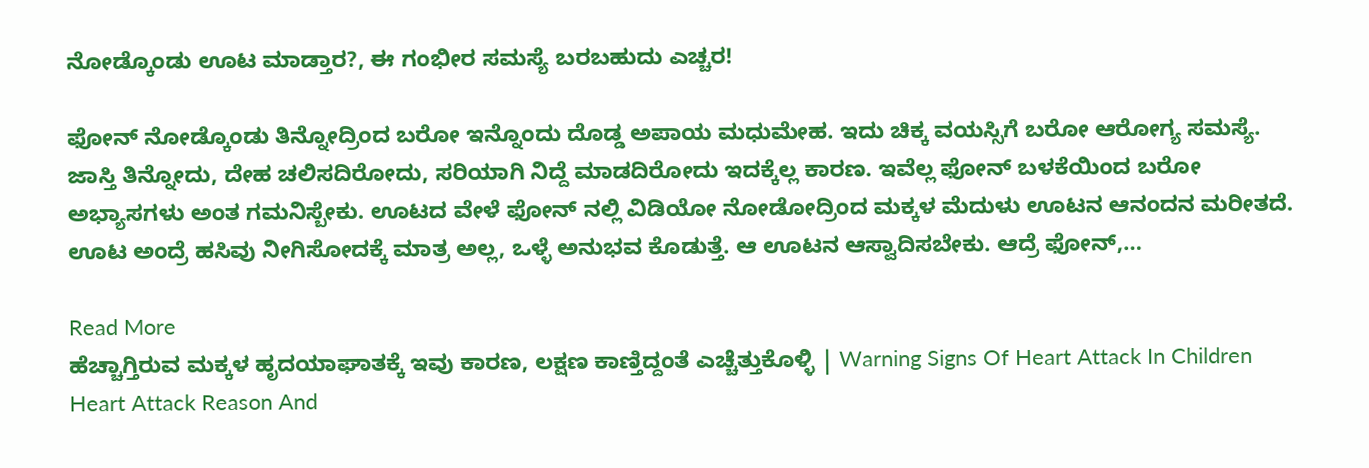ನೋಡ್ಕೊಂಡು ಊಟ ಮಾಡ್ತಾರ?, ಈ ಗಂಭೀರ ಸಮಸ್ಯೆ ಬರಬಹುದು ಎಚ್ಚರ!

ಫೋನ್ ನೋಡ್ಕೊಂಡು ತಿನ್ನೋದ್ರಿಂದ ಬರೋ ಇನ್ನೊಂದು ದೊಡ್ಡ ಅಪಾಯ ಮಧುಮೇಹ. ಇದು ಚಿಕ್ಕ ವಯಸ್ಸಿಗೆ ಬರೋ ಆರೋಗ್ಯ ಸಮಸ್ಯೆ. ಜಾಸ್ತಿ ತಿನ್ನೋದು, ದೇಹ ಚಲಿಸದಿರೋದು, ಸರಿಯಾಗಿ ನಿದ್ದೆ ಮಾಡದಿರೋದು ಇದಕ್ಕೆಲ್ಲ ಕಾರಣ. ಇವೆಲ್ಲ ಫೋನ್ ಬಳಕೆಯಿಂದ ಬರೋ ಅಭ್ಯಾಸಗಳು ಅಂತ ಗಮನಿಸ್ಬೇಕು. ಊಟದ ವೇಳೆ ಫೋನ್ ನಲ್ಲಿ ವಿಡಿಯೋ ನೋಡೋದ್ರಿಂದ ಮಕ್ಕಳ ಮೆದುಳು ಊಟನ ಆನಂದನ ಮರೀತದೆ. ಊಟ ಅಂದ್ರೆ ಹಸಿವು ನೀಗಿಸೋದಕ್ಕೆ ಮಾತ್ರ ಅಲ್ಲ, ಒಳ್ಳೆ ಅನುಭವ ಕೊಡುತ್ತೆ. ಆ ಊಟನ ಆಸ್ವಾದಿಸಬೇಕು. ಆದ್ರೆ ಫೋನ್,…

Read More
ಹೆಚ್ಚಾಗ್ತಿರುವ ಮಕ್ಕಳ ಹೃದಯಾಘಾತಕ್ಕೆ ಇವು ಕಾರಣ, ಲಕ್ಷಣ ಕಾಣ್ತಿದ್ದಂತೆ ಎಚ್ಚೆತ್ತುಕೊಳ್ಳಿ | Warning Signs Of Heart Attack In Children Heart Attack Reason And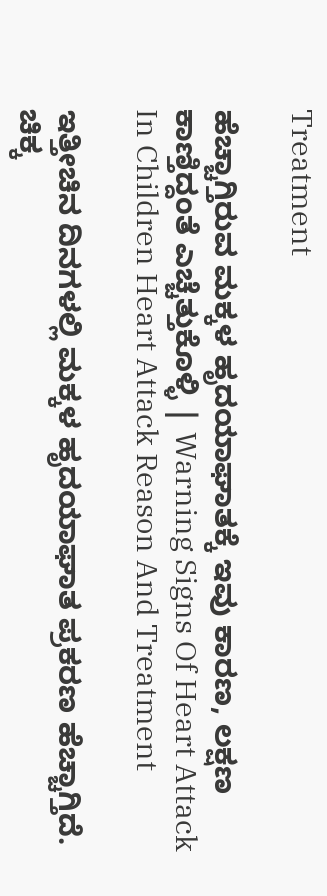Treatment

ಹೆಚ್ಚಾಗ್ತಿರುವ ಮಕ್ಕಳ ಹೃದಯಾಘಾತಕ್ಕೆ ಇವು ಕಾರಣ, ಲಕ್ಷಣ ಕಾಣ್ತಿದ್ದಂತೆ ಎಚ್ಚೆತ್ತುಕೊಳ್ಳಿ | Warning Signs Of Heart Attack In Children Heart Attack Reason And Treatment

ಇತ್ತೀಚಿನ ದಿನಗಳಲ್ಲಿ ಮಕ್ಕಳ ಹೃದಯಾಘಾತ ಪ್ರಕರಣ ಹೆಚ್ಚಾಗ್ತಿದೆ. ಚಿಕ್ಕ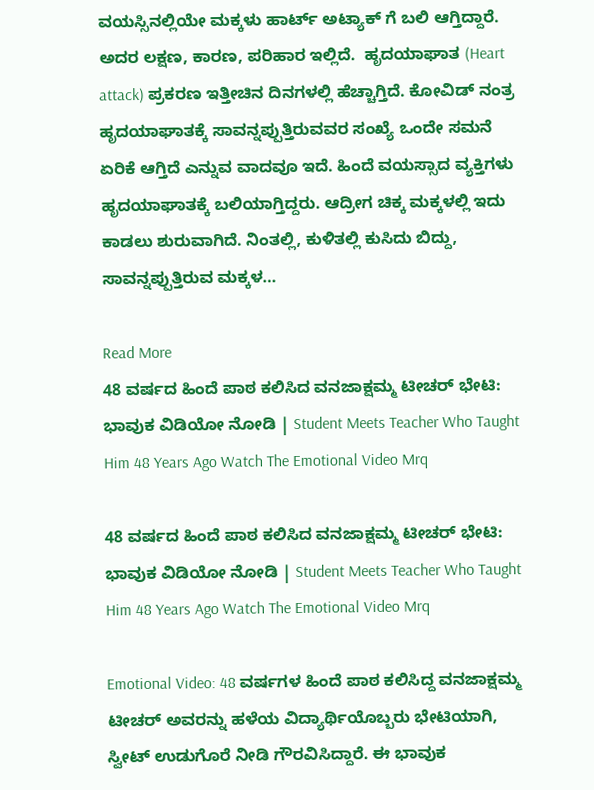ವಯಸ್ಸಿನಲ್ಲಿಯೇ ಮಕ್ಕಳು ಹಾರ್ಟ್ ಅಟ್ಯಾಕ್ ಗೆ ಬಲಿ ಆಗ್ತಿದ್ದಾರೆ. ಅದರ ಲಕ್ಷಣ, ಕಾರಣ, ಪರಿಹಾರ ಇಲ್ಲಿದೆ.  ಹೃದಯಾಘಾತ (Heart attack) ಪ್ರಕರಣ ಇತ್ತೀಚಿನ ದಿನಗಳಲ್ಲಿ ಹೆಚ್ಚಾಗ್ತಿದೆ. ಕೋವಿಡ್ ನಂತ್ರ ಹೃದಯಾಘಾತಕ್ಕೆ ಸಾವನ್ನಪ್ಪುತ್ತಿರುವವರ ಸಂಖ್ಯೆ ಒಂದೇ ಸಮನೆ ಏರಿಕೆ ಆಗ್ತಿದೆ ಎನ್ನುವ ವಾದವೂ ಇದೆ. ಹಿಂದೆ ವಯಸ್ಸಾದ ವ್ಯಕ್ತಿಗಳು ಹೃದಯಾಘಾತಕ್ಕೆ ಬಲಿಯಾಗ್ತಿದ್ದರು. ಆದ್ರೀಗ ಚಿಕ್ಕ ಮಕ್ಕಳಲ್ಲಿ ಇದು ಕಾಡಲು ಶುರುವಾಗಿದೆ. ನಿಂತಲ್ಲಿ, ಕುಳಿತಲ್ಲಿ ಕುಸಿದು ಬಿದ್ದು, ಸಾವನ್ನಪ್ಪುತ್ತಿರುವ ಮಕ್ಕಳ…

Read More
48 ವರ್ಷದ ಹಿಂದೆ ಪಾಠ ಕಲಿಸಿದ ವನಜಾಕ್ಷಮ್ಮ ಟೀಚರ್ ಭೇಟಿ: ಭಾವುಕ ವಿಡಿಯೋ ನೋಡಿ | Student Meets Teacher Who Taught Him 48 Years Ago Watch The Emotional Video Mrq

48 ವರ್ಷದ ಹಿಂದೆ ಪಾಠ ಕಲಿಸಿದ ವನಜಾಕ್ಷಮ್ಮ ಟೀಚರ್ ಭೇಟಿ: ಭಾವುಕ ವಿಡಿಯೋ ನೋಡಿ | Student Meets Teacher Who Taught Him 48 Years Ago Watch The Emotional Video Mrq

Emotional Video: 48 ವರ್ಷಗಳ ಹಿಂದೆ ಪಾಠ ಕಲಿಸಿದ್ದ ವನಜಾಕ್ಷಮ್ಮ ಟೀಚರ್ ಅವರನ್ನು ಹಳೆಯ ವಿದ್ಯಾರ್ಥಿಯೊಬ್ಬರು ಭೇಟಿಯಾಗಿ, ಸ್ವೀಟ್ ಉಡುಗೊರೆ ನೀಡಿ ಗೌರವಿಸಿದ್ದಾರೆ. ಈ ಭಾವುಕ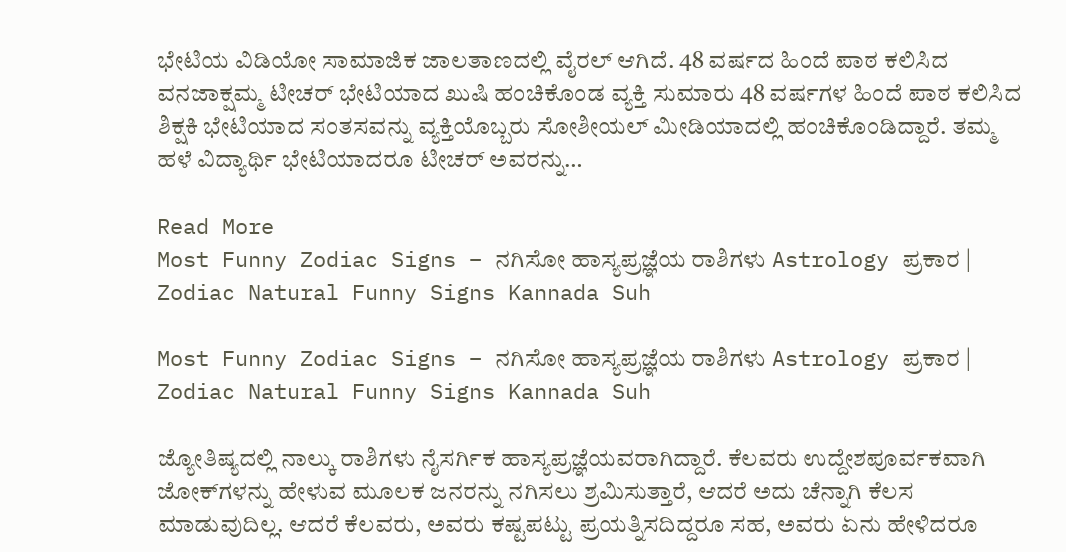ಭೇಟಿಯ ವಿಡಿಯೋ ಸಾಮಾಜಿಕ ಜಾಲತಾಣದಲ್ಲಿ ವೈರಲ್ ಆಗಿದೆ. 48 ವರ್ಷದ ಹಿಂದೆ ಪಾಠ ಕಲಿಸಿದ ವನಜಾಕ್ಷಮ್ಮ ಟೀಚರ್ ಭೇಟಿಯಾದ ಖುಷಿ ಹಂಚಿಕೊಂಡ ವ್ಯಕ್ತಿ ಸುಮಾರು 48 ವರ್ಷಗಳ ಹಿಂದೆ ಪಾಠ ಕಲಿಸಿದ ಶಿಕ್ಷಕಿ ಭೇಟಿಯಾದ ಸಂತಸವನ್ನು ವ್ಯಕ್ತಿಯೊಬ್ಬರು ಸೋಶೀಯಲ್ ಮೀಡಿಯಾದಲ್ಲಿ ಹಂಚಿಕೊಂಡಿದ್ದಾರೆ. ತಮ್ಮ ಹಳೆ ವಿದ್ಯಾರ್ಥಿ ಭೇಟಿಯಾದರೂ ಟೀಚರ್ ಅವರನ್ನು…

Read More
Most Funny Zodiac Signs – ನಗಿಸೋ ಹಾಸ್ಯಪ್ರಜ್ಞೆಯ ರಾಶಿಗಳು Astrology ಪ್ರಕಾರ | Zodiac Natural Funny Signs Kannada Suh

Most Funny Zodiac Signs – ನಗಿಸೋ ಹಾಸ್ಯಪ್ರಜ್ಞೆಯ ರಾಶಿಗಳು Astrology ಪ್ರಕಾರ | Zodiac Natural Funny Signs Kannada Suh

ಜ್ಯೋತಿಷ್ಯದಲ್ಲಿ ನಾಲ್ಕು ರಾಶಿಗಳು ನೈಸರ್ಗಿಕ ಹಾಸ್ಯಪ್ರಜ್ಞೆಯವರಾಗಿದ್ದಾರೆ. ಕೆಲವರು ಉದ್ದೇಶಪೂರ್ವಕವಾಗಿ ಜೋಕ್‌ಗಳನ್ನು ಹೇಳುವ ಮೂಲಕ ಜನರನ್ನು ನಗಿಸಲು ಶ್ರಮಿಸುತ್ತಾರೆ, ಆದರೆ ಅದು ಚೆನ್ನಾಗಿ ಕೆಲಸ ಮಾಡುವುದಿಲ್ಲ. ಆದರೆ ಕೆಲವರು, ಅವರು ಕಷ್ಟಪಟ್ಟು ಪ್ರಯತ್ನಿಸದಿದ್ದರೂ ಸಹ, ಅವರು ಏನು ಹೇಳಿದರೂ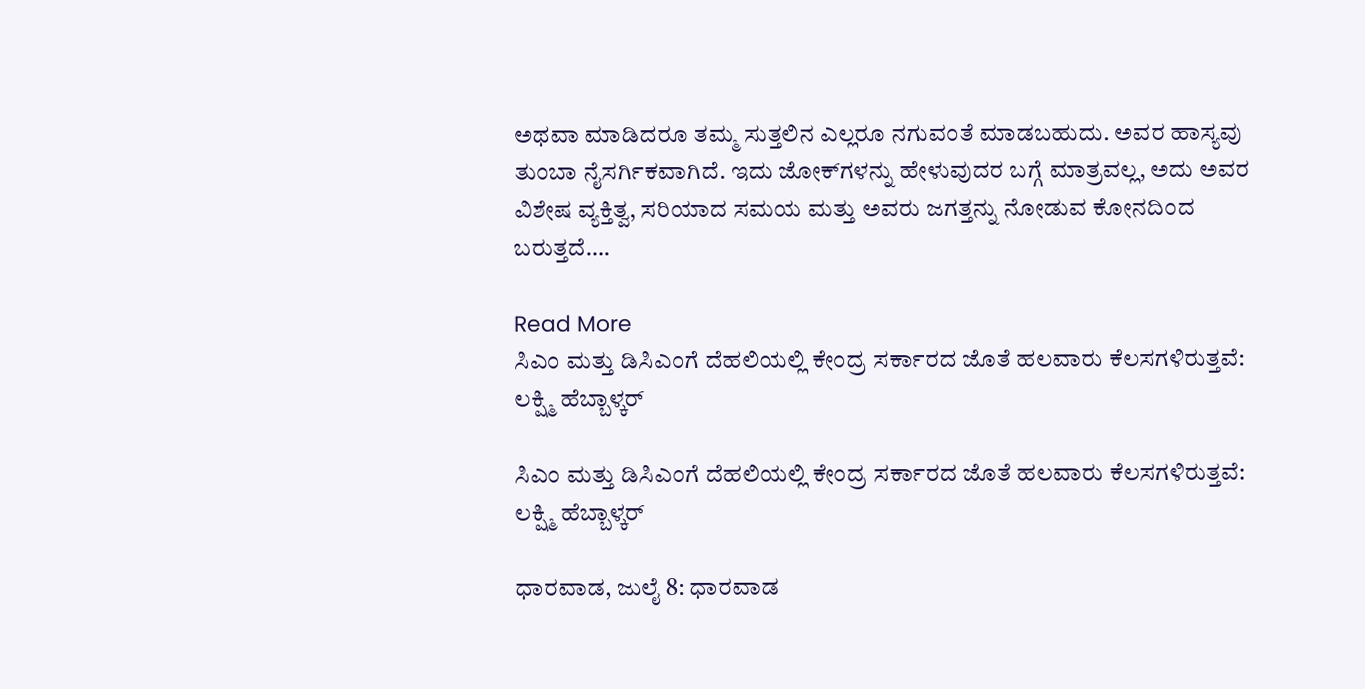ಅಥವಾ ಮಾಡಿದರೂ ತಮ್ಮ ಸುತ್ತಲಿನ ಎಲ್ಲರೂ ನಗುವಂತೆ ಮಾಡಬಹುದು. ಅವರ ಹಾಸ್ಯವು ತುಂಬಾ ನೈಸರ್ಗಿಕವಾಗಿದೆ. ಇದು ಜೋಕ್‌ಗಳನ್ನು ಹೇಳುವುದರ ಬಗ್ಗೆ ಮಾತ್ರವಲ್ಲ, ಅದು ಅವರ ವಿಶೇಷ ವ್ಯಕ್ತಿತ್ವ, ಸರಿಯಾದ ಸಮಯ ಮತ್ತು ಅವರು ಜಗತ್ತನ್ನು ನೋಡುವ ಕೋನದಿಂದ ಬರುತ್ತದೆ….

Read More
ಸಿಎಂ ಮತ್ತು ಡಿಸಿಎಂಗೆ ದೆಹಲಿಯಲ್ಲಿ ಕೇಂದ್ರ ಸರ್ಕಾರದ ಜೊತೆ ಹಲವಾರು ಕೆಲಸಗಳಿರುತ್ತವೆ: ಲಕ್ಷ್ಮಿ ಹೆಬ್ಬಾಳ್ಕರ್

ಸಿಎಂ ಮತ್ತು ಡಿಸಿಎಂಗೆ ದೆಹಲಿಯಲ್ಲಿ ಕೇಂದ್ರ ಸರ್ಕಾರದ ಜೊತೆ ಹಲವಾರು ಕೆಲಸಗಳಿರುತ್ತವೆ: ಲಕ್ಷ್ಮಿ ಹೆಬ್ಬಾಳ್ಕರ್

ಧಾರವಾಡ, ಜುಲೈ 8: ಧಾರವಾಡ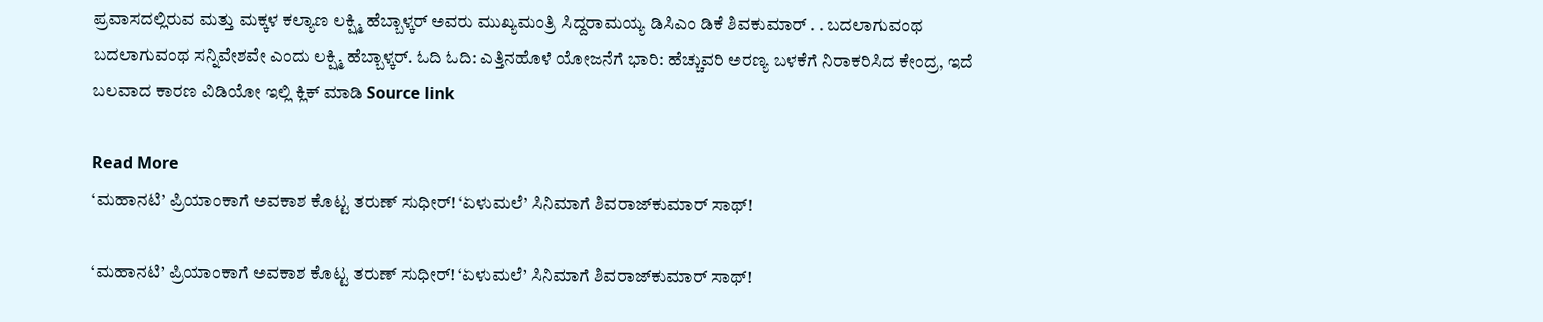ಪ್ರವಾಸದಲ್ಲಿರುವ ಮತ್ತು ಮಕ್ಕಳ ಕಲ್ಯಾಣ ಲಕ್ಷ್ಮಿ ಹೆಬ್ಬಾಳ್ಕರ್ ಅವರು ಮುಖ್ಯಮಂತ್ರಿ ಸಿದ್ದರಾಮಯ್ಯ ಡಿಸಿಎಂ ಡಿಕೆ ಶಿವಕುಮಾರ್ . . ಬದಲಾಗುವಂಥ ಬದಲಾಗುವಂಥ ಸನ್ನಿವೇಶವೇ ಎಂದು ಲಕ್ಷ್ಮಿ ಹೆಬ್ಬಾಳ್ಕರ್. ಓದಿ ಓದಿ: ಎತ್ತಿನಹೊಳೆ ಯೋಜನೆಗೆ ಭಾರಿ: ಹೆಚ್ಚುವರಿ ಅರಣ್ಯ ಬಳಕೆಗೆ ನಿರಾಕರಿಸಿದ ಕೇಂದ್ರ, ಇದೆ ಬಲವಾದ ಕಾರಣ ವಿಡಿಯೋ ಇಲ್ಲಿ ಕ್ಲಿಕ್ ಮಾಡಿ Source link

Read More
‘ಮಹಾನಟಿ’ ಪ್ರಿಯಾಂಕಾಗೆ ಅವಕಾಶ ಕೊಟ್ಟ ತರುಣ್‌ ಸುಧೀರ್! ‘ಏಳುಮಲೆ’ ಸಿನಿಮಾಗೆ ಶಿವರಾಜ್‌ಕುಮಾರ್‌ ಸಾಥ್!

‘ಮಹಾನಟಿ’ ಪ್ರಿಯಾಂಕಾಗೆ ಅವಕಾಶ ಕೊಟ್ಟ ತರುಣ್‌ ಸುಧೀರ್! ‘ಏಳುಮಲೆ’ ಸಿನಿಮಾಗೆ ಶಿವರಾಜ್‌ಕುಮಾರ್‌ ಸಾಥ್!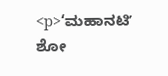<p>‘ಮಹಾನಟಿʼ ಶೋ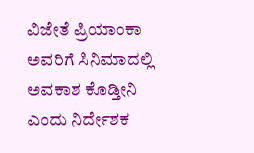ವಿಜೇತೆ ಪ್ರಿಯಾಂಕಾ ಅವರಿಗೆ ಸಿನಿಮಾದಲ್ಲಿ ಅವಕಾಶ ಕೊಡ್ತೀನಿ ಎಂದು ನಿರ್ದೇಶಕ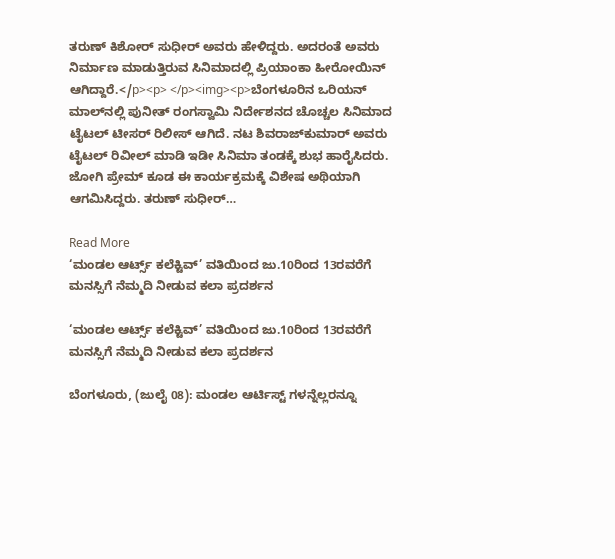ತರುಣ್ ಕಿಶೋರ್ ಸುಧೀರ್ ಅವರು ಹೇಳಿದ್ದರು. ಅದರಂತೆ ಅವರು ನಿರ್ಮಾಣ ಮಾಡುತ್ತಿರುವ ಸಿನಿಮಾದಲ್ಲಿ ಪ್ರಿಯಾಂಕಾ ಹೀರೋಯಿನ್‌ ಆಗಿದ್ದಾರೆ.</p><p> </p><img><p>ಬೆಂಗಳೂರಿನ ಒರಿಯನ್‌ ಮಾಲ್‌ನಲ್ಲಿ ಪುನೀತ್ ರಂಗಸ್ವಾಮಿ ನಿರ್ದೇಶನದ ಚೊಚ್ಚಲ ಸಿನಿಮಾದ ಟೈಟಲ್‌ ಟೀಸರ್‌ ರಿಲೀಸ್‌ ಆಗಿದೆ. ನಟ ಶಿವರಾಜ್‌ಕುಮಾರ್‌ ಅವರು ಟೈಟಲ್‌ ರಿವೀಲ್ ಮಾಡಿ ಇಡೀ‌ ಸಿನಿಮಾ ತಂಡಕ್ಕೆ ಶುಭ ಹಾರೈಸಿದರು. ಜೋಗಿ ಪ್ರೇಮ್‌ ಕೂಡ ಈ ಕಾರ್ಯಕ್ರಮಕ್ಕೆ ವಿಶೇಷ ಅಥಿಯಾಗಿ ಆಗಮಿಸಿದ್ದರು. ತರುಣ್ ಸುಧೀರ್…

Read More
‘ಮಂಡಲ ಆರ್ಟ್ಸ್ ಕಲೆಕ್ಟಿವ್’ ವತಿಯಿಂದ ಜು.10ರಿಂದ 13ರವರೆಗೆ ಮನಸ್ಸಿಗೆ ನೆಮ್ಮದಿ ನೀಡುವ ಕಲಾ ಪ್ರದರ್ಶನ

‘ಮಂಡಲ ಆರ್ಟ್ಸ್ ಕಲೆಕ್ಟಿವ್’ ವತಿಯಿಂದ ಜು.10ರಿಂದ 13ರವರೆಗೆ ಮನಸ್ಸಿಗೆ ನೆಮ್ಮದಿ ನೀಡುವ ಕಲಾ ಪ್ರದರ್ಶನ

ಬೆಂಗಳೂರು, (ಜುಲೈ 08): ಮಂಡಲ ಆರ್ಟಿಸ್ಟ್ ಗಳನ್ನೆಲ್ಲರನ್ನೂ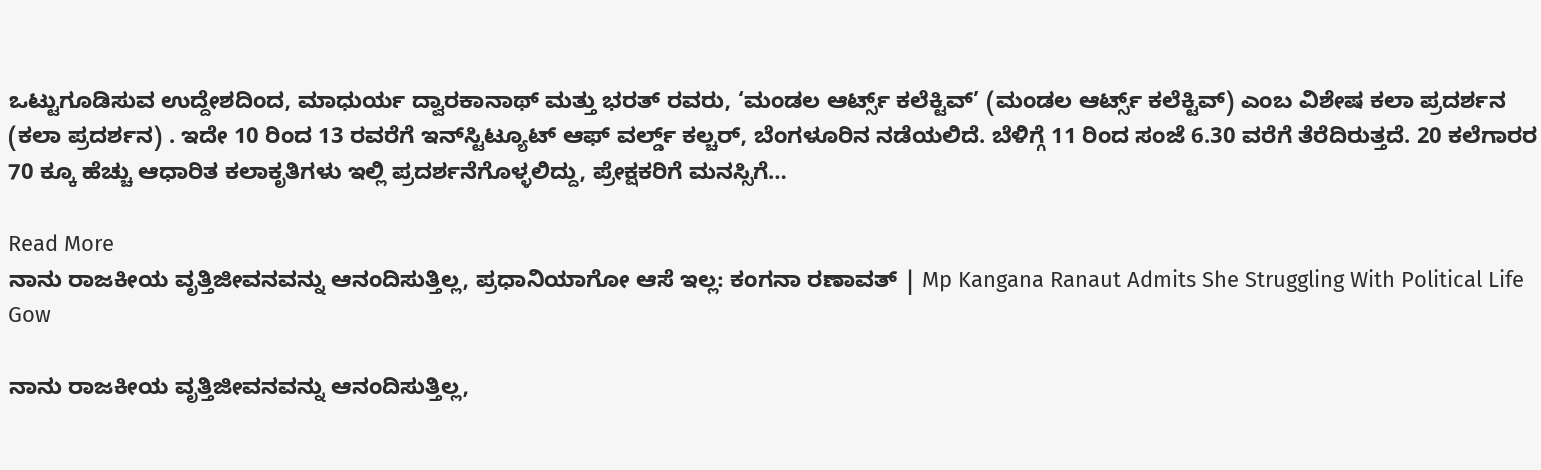ಒಟ್ಟುಗೂಡಿಸುವ ಉದ್ದೇಶದಿಂದ, ಮಾಧುರ್ಯ ದ್ವಾರಕಾನಾಥ್ ಮತ್ತು ಭರತ್ ರವರು, ‘ಮಂಡಲ ಆರ್ಟ್ಸ್ ಕಲೆಕ್ಟಿವ್’ (ಮಂಡಲ ಆರ್ಟ್ಸ್ ಕಲೆಕ್ಟಿವ್) ಎಂಬ ವಿಶೇಷ ಕಲಾ ಪ್ರದರ್ಶನ (ಕಲಾ ಪ್ರದರ್ಶನ) . ಇದೇ 10 ರಿಂದ 13 ರವರೆಗೆ ಇನ್‌ಸ್ಟಿಟ್ಯೂಟ್ ಆಫ್ ವರ್ಲ್ಡ್ ಕಲ್ಚರ್, ಬೆಂಗಳೂರಿನ ನಡೆಯಲಿದೆ. ಬೆಳಿಗ್ಗೆ 11 ರಿಂದ ಸಂಜೆ 6.30 ವರೆಗೆ ತೆರೆದಿರುತ್ತದೆ. 20 ಕಲೆಗಾರರ 70 ಕ್ಕೂ ಹೆಚ್ಚು ಆಧಾರಿತ ಕಲಾಕೃತಿಗಳು ಇಲ್ಲಿ ಪ್ರದರ್ಶನೆಗೊಳ್ಳಲಿದ್ದು, ಪ್ರೇಕ್ಷಕರಿಗೆ ಮನಸ್ಸಿಗೆ…

Read More
ನಾನು ರಾಜಕೀಯ ವೃತ್ತಿಜೀವನವನ್ನು ಆನಂದಿಸುತ್ತಿಲ್ಲ, ಪ್ರಧಾನಿಯಾಗೋ ಆಸೆ ಇಲ್ಲ: ಕಂಗನಾ ರಣಾವತ್ | Mp Kangana Ranaut Admits She Struggling With Political Life Gow

ನಾನು ರಾಜಕೀಯ ವೃತ್ತಿಜೀವನವನ್ನು ಆನಂದಿಸುತ್ತಿಲ್ಲ,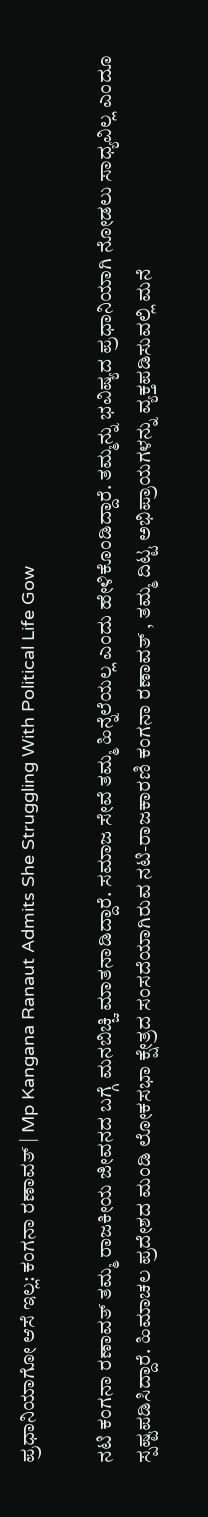ಪ್ರಧಾನಿಯಾಗೋ ಆಸೆ ಇಲ್ಲ: ಕಂಗನಾ ರಣಾವತ್ | Mp Kangana Ranaut Admits She Struggling With Political Life Gow

ನಟಿ ಕಂಗನಾ ರಣಾವತ್ ತಮ್ಮ ರಾಜಕೀಯ ಜೀವನದ ಬಗ್ಗೆ ಮನಬಿಚ್ಚಿ ಮಾತನಾಡಿದ್ದಾರೆ. ಸಮಾಜ ಸೇವೆ ತಮ್ಮ ಹಿನ್ನೆಲೆಯಲ್ಲ ಎಂದು ಹೇಳಿಕೊಂಡಿದ್ದಾರೆ. ತಮ್ಮನ್ನು ಭವಿಷ್ಯದ ಪ್ರಧಾನಿಯಾಗಿ ನೋಡಲು ಸಾಧ್ಯವಿಲ್ಲ ಎಂದೂ ಸ್ಪಷ್ಟಪಡಿಸಿದ್ದಾರೆ. ಹಿಮಾಚಲ ಪ್ರದೇಶದ ಮಂಡಿ ಲೋಕಸಭಾ ಕ್ಷೇತ್ರದ ಸಂಸದೆಯಾಗಿರುವ ನಟಿ-ರಾಜಕಾರಣಿ ಕಂಗನಾ ರಣಾವತ್ , ತಮ್ಮ ದಿಟ್ಟ ಅಭಿಪ್ರಾಯಗಳನ್ನು ವ್ಯಕ್ತಪಡಿಸುವಲ್ಲಿ ಮನೆ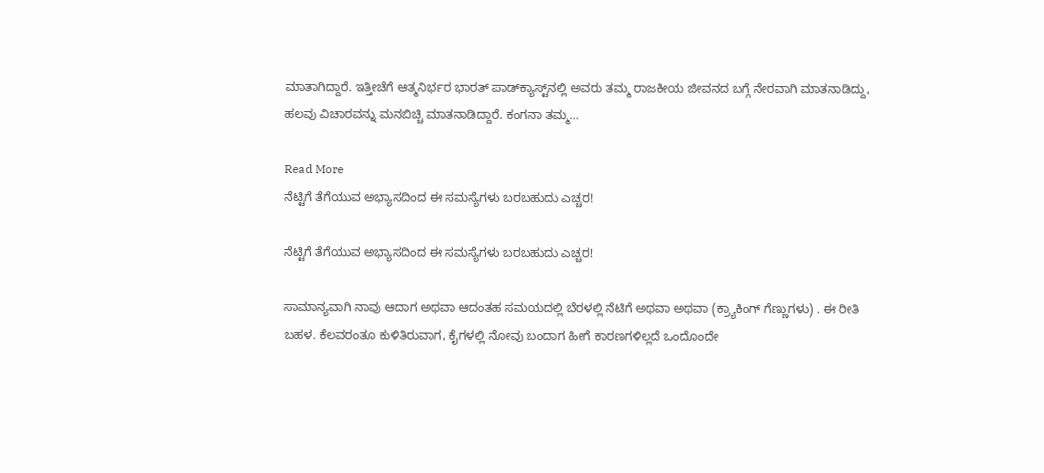ಮಾತಾಗಿದ್ದಾರೆ. ಇತ್ತೀಚೆಗೆ ಆತ್ಮನಿರ್ಭರ ಭಾರತ್ ಪಾಡ್‌ಕ್ಯಾಸ್ಟ್‌ನಲ್ಲಿ ಅವರು ತಮ್ಮ ರಾಜಕೀಯ ಜೀವನದ ಬಗ್ಗೆ ನೇರವಾಗಿ ಮಾತನಾಡಿದ್ದು, ಹಲವು ವಿಚಾರವನ್ನು ಮನಬಿಚ್ಚಿ ಮಾತನಾಡಿದ್ದಾರೆ. ಕಂಗನಾ ತಮ್ಮ…

Read More
ನೆಟ್ಟಿಗೆ ತೆಗೆಯುವ ಅಭ್ಯಾಸದಿಂದ ಈ ಸಮಸ್ಯೆಗಳು ಬರಬಹುದು ಎಚ್ಚರ!

ನೆಟ್ಟಿಗೆ ತೆಗೆಯುವ ಅಭ್ಯಾಸದಿಂದ ಈ ಸಮಸ್ಯೆಗಳು ಬರಬಹುದು ಎಚ್ಚರ!

ಸಾಮಾನ್ಯವಾಗಿ ನಾವು ಆದಾಗ ಅಥವಾ ಆದಂತಹ ಸಮಯದಲ್ಲಿ ಬೆರಳಲ್ಲಿ ನೆಟಿಗೆ ಅಥವಾ ಅಥವಾ (ಕ್ರ್ಯಾಕಿಂಗ್ ಗೆಣ್ಣುಗಳು) . ಈ ರೀತಿ ಬಹಳ. ಕೆಲವರಂತೂ ಕುಳಿತಿರುವಾಗ, ಕೈಗಳಲ್ಲಿ ನೋವು ಬಂದಾಗ ಹೀಗೆ ಕಾರಣಗಳಿಲ್ಲದೆ ಒಂದೊಂದೇ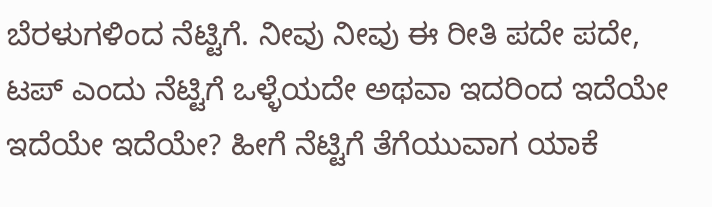ಬೆರಳುಗಳಿಂದ ನೆಟ್ಟಿಗೆ. ನೀವು ನೀವು ಈ ರೀತಿ ಪದೇ ಪದೇ, ಟಪ್ ಎಂದು ನೆಟ್ಟಿಗೆ ಒಳ್ಳೆಯದೇ ಅಥವಾ ಇದರಿಂದ ಇದೆಯೇ ಇದೆಯೇ ಇದೆಯೇ? ಹೀಗೆ ನೆಟ್ಟಿಗೆ ತೆಗೆಯುವಾಗ ಯಾಕೆ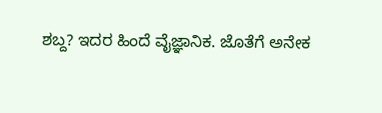ಶಬ್ದ? ಇದರ ಹಿಂದೆ ವೈಜ್ಞಾನಿಕ. ಜೊತೆಗೆ ಅನೇಕ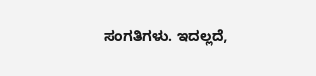ಸಂಗತಿಗಳು. ಇದಲ್ಲದೆ,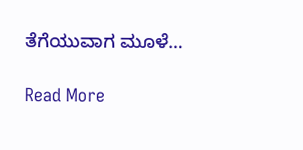ತೆಗೆಯುವಾಗ ಮೂಳೆ…

Read More